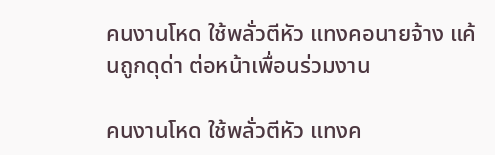คนงานโหด ใช้พลั่วตีหัว แทงคอนายจ้าง แค้นถูกดุด่า ต่อหน้าเพื่อนร่วมงาน

คนงานโหด ใช้พลั่วตีหัว แทงค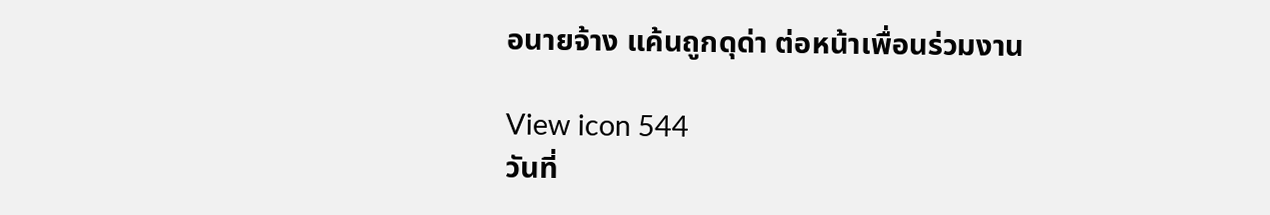อนายจ้าง แค้นถูกดุด่า ต่อหน้าเพื่อนร่วมงาน

View icon 544
วันที่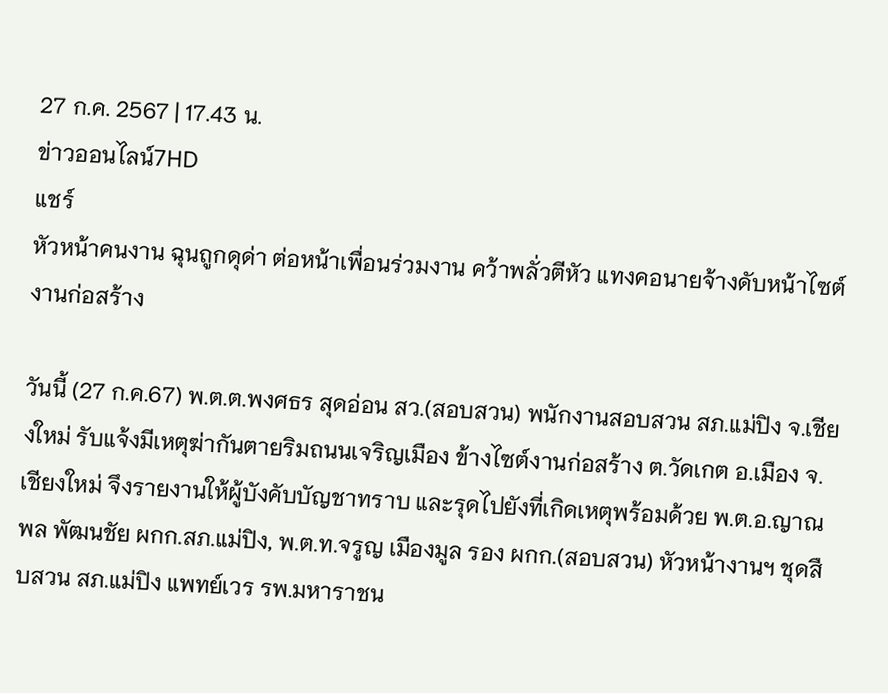27 ก.ค. 2567 | 17.43 น.
ข่าวออนไลน์7HD
แชร์
หัวหน้าคนงาน ฉุนถูกดุด่า ต่อหน้าเพื่อนร่วมงาน คว้าพลั่วตีหัว แทงคอนายจ้างดับหน้าไซต์งานก่อสร้าง

วันนี้ (27 ก.ค.67) พ.ต.ต.พงศธร สุดอ่อน สว.(สอบสวน) พนักงานสอบสวน สภ.แม่ปิง จ.เชียงใหม่ รับแจ้งมีเหตุฆ่ากันตายริมถนนเจริญเมือง ข้างไซต์งานก่อสร้าง ต.วัดเกต อ.เมือง จ.เชียงใหม่ จึงรายงานให้ผู้บังคับบัญชาทราบ และรุดไปยังที่เกิดเหตุพร้อมด้วย พ.ต.อ.ญาณพล พัฒนชัย ผกก.สภ.แม่ปิง, พ.ต.ท.จรูญ เมืองมูล รอง ผกก.(สอบสวน) หัวหน้างานฯ ชุดสืบสวน สภ.แม่ปิง แพทย์เวร รพ.มหาราชน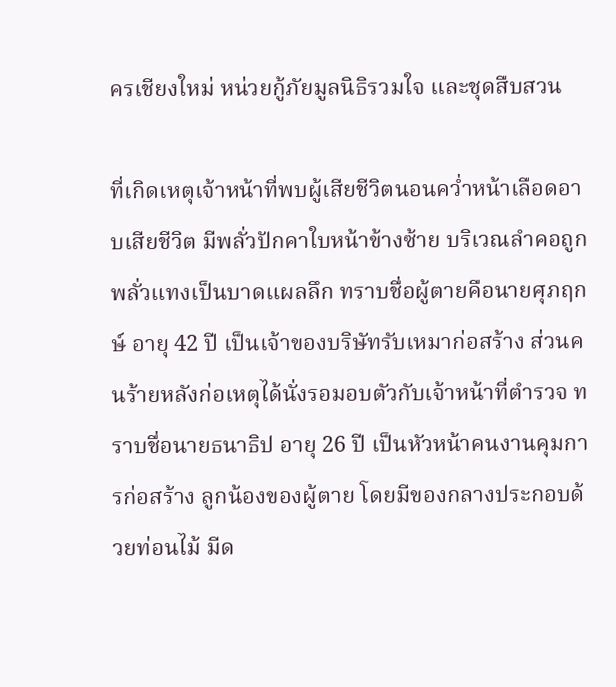ครเชียงใหม่ หน่วยกู้ภัยมูลนิธิรวมใจ และชุดสืบสวน

ที่เกิดเหตุเจ้าหน้าที่พบผู้เสียชีวิตนอนคว่ำหน้าเลือดอาบเสียชีวิต มีพลั่วปักคาใบหน้าข้างซ้าย บริเวณลำคอถูกพลั่วแทงเป็นบาดแผลลึก ทราบชื่อผู้ตายคือนายศุภฤกษ์ อายุ 42 ปี เป็นเจ้าของบริษัทรับเหมาก่อสร้าง ส่วนคนร้ายหลังก่อเหตุได้นั่งรอมอบตัวกับเจ้าหน้าที่ตำรวจ ทราบชื่อนายธนาธิป อายุ 26 ปี เป็นหัวหน้าคนงานคุมการก่อสร้าง ลูกน้องของผู้ตาย โดยมีของกลางประกอบด้วยท่อนไม้ มีด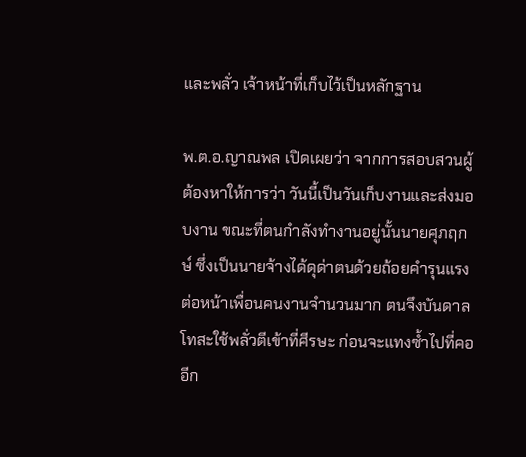และพลั่ว เจ้าหน้าที่เก็บไว้เป็นหลักฐาน

พ.ต.อ.ญาณพล เปิดเผยว่า จากการสอบสวนผู้ต้องหาให้การว่า วันนี้เป็นวันเก็บงานและส่งมอบงาน ขณะที่ตนกำลังทำงานอยู่นั้นนายศุภฤกษ์ ซึ่งเป็นนายจ้างได้ดุด่าตนด้วยถ้อยคำรุนแรง ต่อหน้าเพื่อนคนงานจำนวนมาก ตนจึงบันดาลโทสะใช้พลั่วตีเข้าที่ศีรษะ ก่อนจะแทงซ้ำไปที่คออีก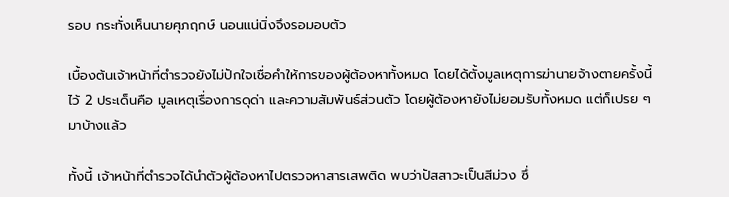รอบ กระทั่งเห็นนายศุภฤกษ์ นอนแน่นิ่งจึงรอมอบตัว

เบื้องต้นเจ้าหน้าที่ตำรวจยังไม่ปักใจเชื่อคำให้การของผู้ต้องหาทั้งหมด โดยได้ตั้งมูลเหตุการฆ่านายจ้างตายครั้งนี้ไว้ 2 ประเด็นคือ มูลเหตุเรื่องการดุด่า และความสัมพันธ์ส่วนตัว โดยผู้ต้องหายังไม่ยอมรับทั้งหมด แต่ก็เปรย ๆ มาบ้างแล้ว

ทั้งนี้ เจ้าหน้าที่ตำรวจได้นำตัวผู้ต้องหาไปตรวจหาสารเสพติด พบว่าปัสสาวะเป็นสีม่วง ซึ่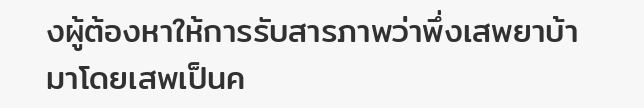งผู้ต้องหาให้การรับสารภาพว่าพึ่งเสพยาบ้ามาโดยเสพเป็นค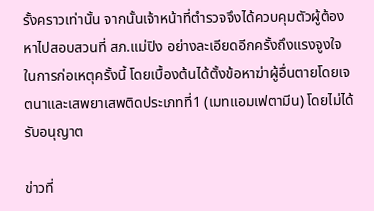รั้งคราวเท่านั้น จากนั้นเจ้าหน้าที่ตำรวจจึงได้ควบคุมตัวผู้ต้องหาไปสอบสวนที่ สภ.แม่ปิง อย่างละเอียดอีกครั้งถึงแรงจูงใจในการก่อเหตุครั้งนี้ โดยเบื้องต้นได้ตั้งข้อหาฆ่าผู้อื่นตายโดยเจตนาและเสพยาเสพติดประเภทที่1 (เมทแอมเฟตามีน) โดยไม่ได้รับอนุญาต

ข่าวที่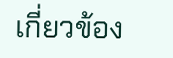เกี่ยวข้อง